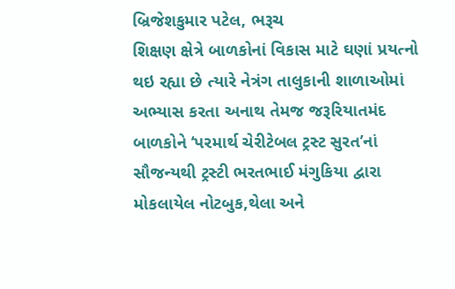બ્રિજેશકુમાર પટેલ, ભરૂચ
શિક્ષણ ક્ષેત્રે બાળકોનાં વિકાસ માટે ઘણાં પ્રયત્નો થઇ રહ્યા છે ત્યારે નેત્રંગ તાલુકાની શાળાઓમાં અભ્યાસ કરતા અનાથ તેમજ જરૂરિયાતમંદ બાળકોને ‘પરમાર્થ ચેરીટેબલ ટ્રસ્ટ સુરત’નાં સૌજન્યથી ટ્રસ્ટી ભરતભાઈ મંગુકિયા દ્વારા મોકલાયેલ નોટબુક,થેલા અને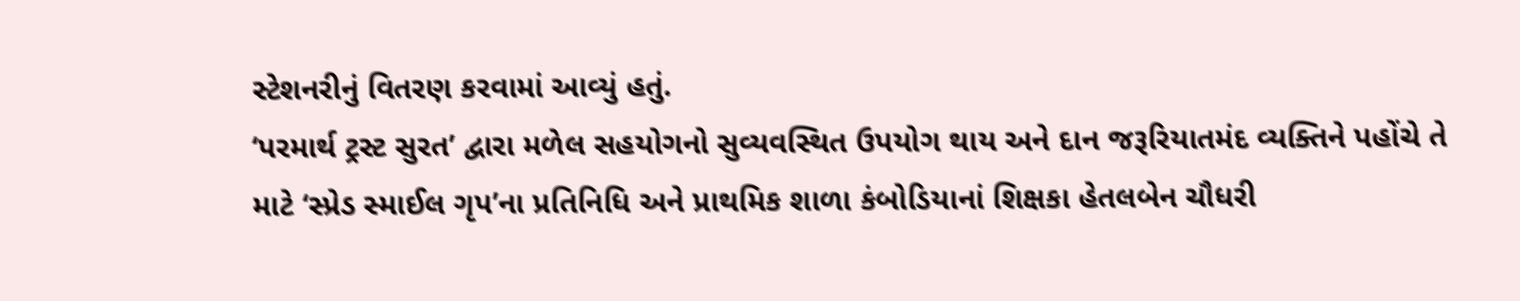સ્ટેશનરીનું વિતરણ કરવામાં આવ્યું હતું.
‘પરમાર્થ ટ્રસ્ટ સુરત’ દ્વારા મળેલ સહયોગનો સુવ્યવસ્થિત ઉપયોગ થાય અને દાન જરૂરિયાતમંદ વ્યક્તિને પહોંચે તે માટે ‘સ્પ્રેડ સ્માઈલ ગૃપ’ના પ્રતિનિધિ અને પ્રાથમિક શાળા કંબોડિયાનાં શિક્ષકા હેતલબેન ચૌધરી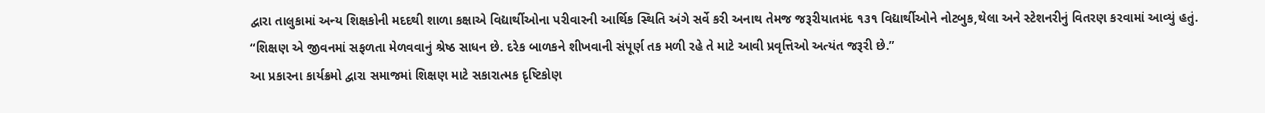દ્વારા તાલુકામાં અન્ય શિક્ષકોની મદદથી શાળા કક્ષાએ વિદ્યાર્થીઓના પરીવારની આર્થિક સ્થિતિ અંગે સર્વે કરી અનાથ તેમજ જરૂરીયાતમંદ ૧૩૧ વિદ્યાર્થીઓને નોટબુક,થેલા અને સ્ટેશનરીનું વિતરણ કરવામાં આવ્યું હતું.
“શિક્ષણ એ જીવનમાં સફળતા મેળવવાનું શ્રેષ્ઠ સાધન છે. દરેક બાળકને શીખવાની સંપૂર્ણ તક મળી રહે તે માટે આવી પ્રવૃત્તિઓ અત્યંત જરૂરી છે.”
આ પ્રકારના કાર્યક્રમો દ્વારા સમાજમાં શિક્ષણ માટે સકારાત્મક દૃષ્ટિકોણ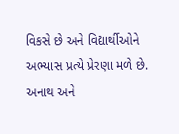વિકસે છે અને વિદ્યાર્થીઓને અભ્યાસ પ્રત્યે પ્રેરણા મળે છે.
અનાથ અને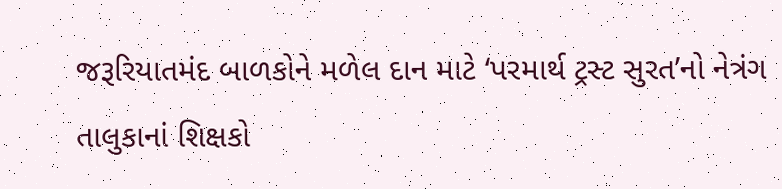જરૂરિયાતમંદ બાળકોને મળેલ દાન માટે ‘પરમાર્થ ટ્રસ્ટ સુરત’નો નેત્રંગ તાલુકાનાં શિક્ષકો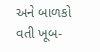અને બાળકો વતી ખૂબ-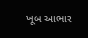ખૂબ આભાર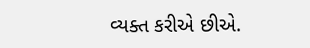વ્યક્ત કરીએ છીએ.